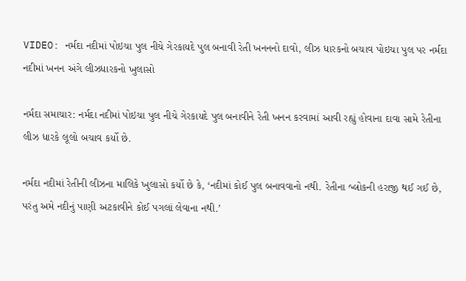VIDEO: નર્મદા નદીમાં પોઇચા પુલ નીચે ગેરકાયદે પુલ બનાવી રેતી ખનનનો દાવો, લીઝ ધારકનો બચાવ પોઇચા પુલ પર નર્મદા નદીમાં ખનન અંગે લીઝધારકનો ખુલાસો

નર્મદા સમાચાર: નર્મદા નદીમાં પોઇચા પુલ નીચે ગેરકાયદે પુલ બનાવીને રેતી ખનન કરવામાં આવી રહ્યું હોવાના દાવા સામે રેતીના લીઝ ધારકે લૂલો બચાવ કર્યો છે.

નર્મદા નદીમાં રેતીની લીઝના માલિકે ખુલાસો કર્યો છે કે, ‘નદીમાં કોઈ પુલ બનાવવાનો નથી. રેતીના બ્લોકની હરાજી થઈ ગઈ છે, પરંતુ અમે નદીનું પાણી અટકાવીને કોઈ પગલાં લેવાના નથી.’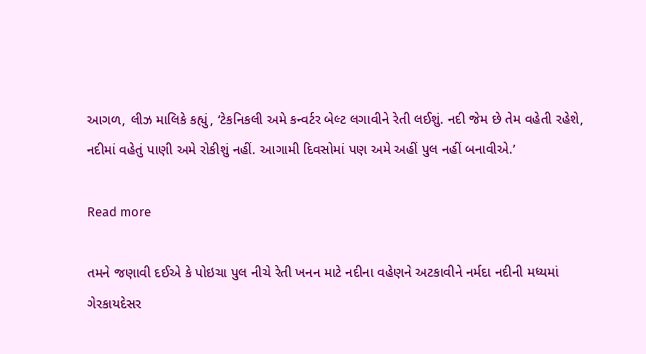આગળ, લીઝ માલિકે કહ્યું, ‘ટેકનિકલી અમે કન્વર્ટર બેલ્ટ લગાવીને રેતી લઈશું. નદી જેમ છે તેમ વહેતી રહેશે, નદીમાં વહેતું પાણી અમે રોકીશું નહીં. આગામી દિવસોમાં પણ અમે અહીં પુલ નહીં બનાવીએ.’

Read more

તમને જણાવી દઈએ કે પોઇચા પુલ નીચે રેતી ખનન માટે નદીના વહેણને અટકાવીને નર્મદા નદીની મધ્યમાં ગેરકાયદેસર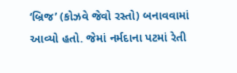‘બ્રિજ’ (કોઝવે જેવો રસ્તો) બનાવવામાં આવ્યો હતો. જેમાં નર્મદાના પટમાં રેતી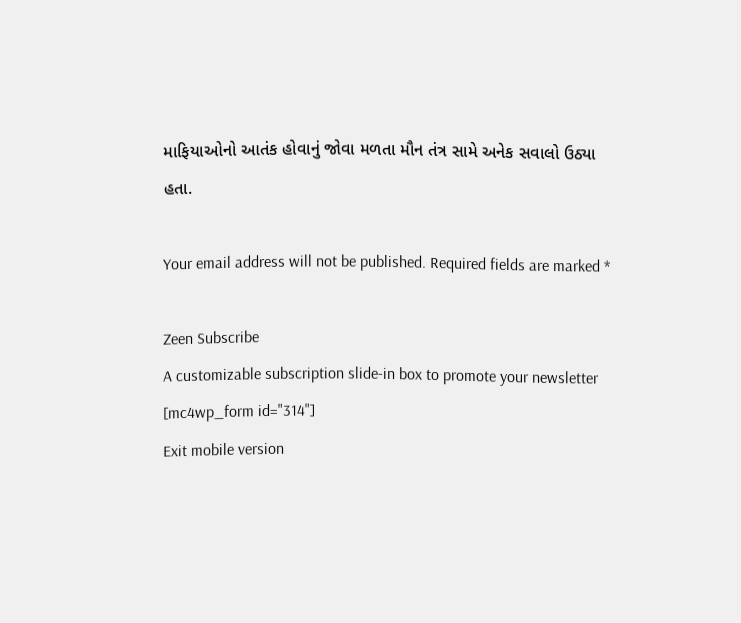માફિયાઓનો આતંક હોવાનું જોવા મળતા મૌન તંત્ર સામે અનેક સવાલો ઉઠ્યા હતા.

Your email address will not be published. Required fields are marked *

Zeen Subscribe
A customizable subscription slide-in box to promote your newsletter
[mc4wp_form id="314"]
Exit mobile version